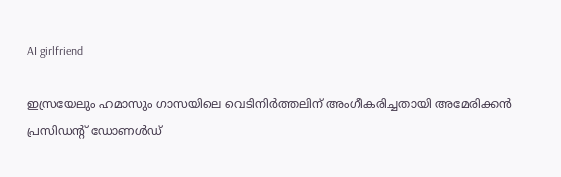AI girlfriend

ഇസ്രയേലും ഹമാസും ഗാസയിലെ വെടിനിര്‍ത്തലിന് അംഗീകരിച്ചതായി അമേരിക്കന്‍ പ്രസിഡന്റ് ഡോണള്‍ഡ്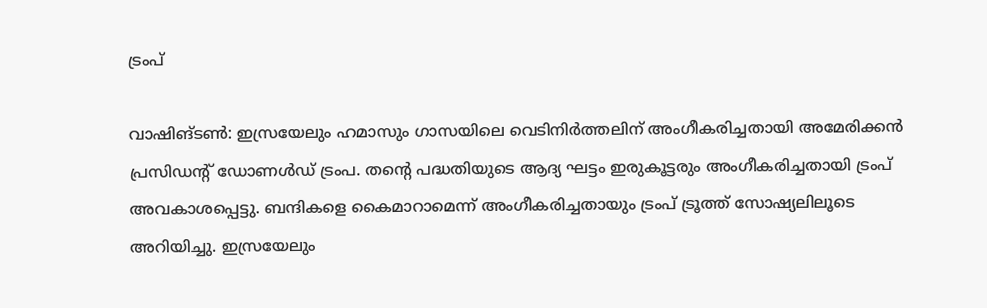ട്രംപ്

വാഷിങ്ടണ്‍: ഇസ്രയേലും ഹമാസും ഗാസയിലെ വെടിനിര്‍ത്തലിന് അംഗീകരിച്ചതായി അമേരിക്കന്‍ പ്രസിഡന്റ് ഡോണള്‍ഡ് ട്രംപ. തന്റെ പദ്ധതിയുടെ ആദ്യ ഘട്ടം ഇരുകൂട്ടരും അംഗീകരിച്ചതായി ട്രംപ് അവകാശപ്പെട്ടു. ബന്ദികളെ കൈമാറാമെന്ന് അംഗീകരിച്ചതായും ട്രംപ് ട്രൂത്ത് സോഷ്യലിലൂടെ അറിയിച്ചു. ഇസ്രയേലും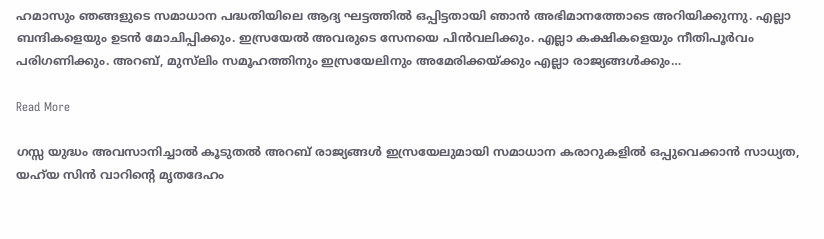ഹമാസും ഞങ്ങളുടെ സമാധാന പദ്ധതിയിലെ ആദ്യ ഘട്ടത്തില്‍ ഒപ്പിട്ടതായി ഞാന്‍ അഭിമാനത്തോടെ അറിയിക്കുന്നു. എല്ലാ ബന്ദികളെയും ഉടന്‍ മോചിപ്പിക്കും. ഇസ്രയേല്‍ അവരുടെ സേനയെ പിന്‍വലിക്കും. എല്ലാ കക്ഷികളെയും നീതിപൂര്‍വം പരിഗണിക്കും. അറബ്, മുസ്‌ലിം സമൂഹത്തിനും ഇസ്രയേലിനും അമേരിക്കയ്ക്കും എല്ലാ രാജ്യങ്ങള്‍ക്കും…

Read More

ഗസ്സ യുദ്ധം അവസാനിച്ചാല്‍ കൂടുതല്‍ അറബ് രാജ്യങ്ങള്‍ ഇസ്രയേലുമായി സമാധാന കരാറുകളില്‍ ഒപ്പുവെക്കാന്‍ സാധ്യത, യഹ്‌യ സിൻ വാറിൻ്റെ മൃതദേഹം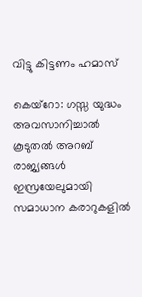വിട്ടു കിട്ടണം ഹമാസ്

കെയ്‌റോ: ഗസ്സ യുദ്ധം അവസാനിച്ചാല്‍ കൂടുതല്‍ അറബ് രാജ്യങ്ങള്‍ ഇസ്രയേലുമായി സമാധാന കരാറുകളില്‍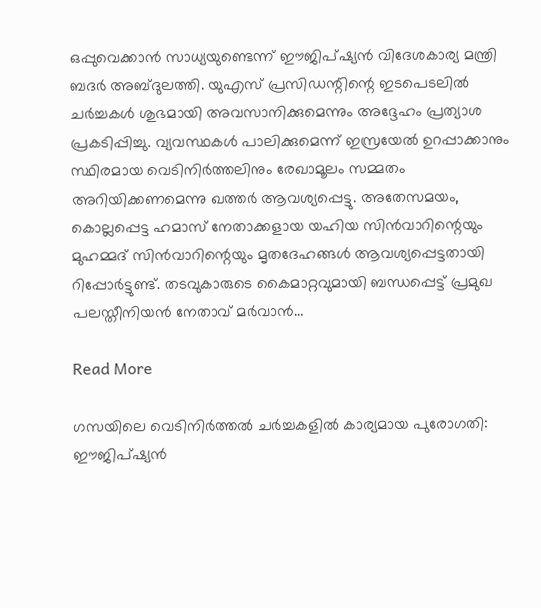ഒപ്പുവെക്കാന്‍ സാധ്യയുണ്ടെന്ന് ഈജിപ്ഷ്യന്‍ വിദേശകാര്യ മന്ത്രി ബദര്‍ അബ്ദുലത്തി. യുഎസ് പ്രസിഡന്റിന്റെ ഇടപെടലില്‍ ചര്‍ച്ചകള്‍ ശുഭമായി അവസാനിക്കുമെന്നും അദ്ദേഹം പ്രത്യാശ പ്രകടിപ്പിച്ചു. വ്യവസ്ഥകള്‍ പാലിക്കുമെന്ന് ഇസ്രയേല്‍ ഉറപ്പാക്കാനും സ്ഥിരമായ വെടിനിര്‍ത്തലിനും രേഖാമൂലം സമ്മതം അറിയിക്കണമെന്നു ഖത്തര്‍ ആവശ്യപ്പെട്ടു. അതേസമയം, കൊല്ലപ്പെട്ട ഹമാസ് നേതാക്കളായ യഹിയ സിന്‍വാറിന്റെയും മുഹമ്മദ് സിന്‍വാറിന്റെയും മൃതദേഹങ്ങള്‍ ആവശ്യപ്പെട്ടതായി റിപ്പോര്‍ട്ടുണ്ട്. തടവുകാരുടെ കൈമാറ്റവുമായി ബന്ധപ്പെട്ട് പ്രമുഖ പലസ്തീനിയന്‍ നേതാവ് മര്‍വാന്‍…

Read More

ഗസയിലെ വെടിനിര്‍ത്തല്‍ ചര്‍ച്ചകളില്‍ കാര്യമായ പുരോഗതി: ഈജിപ്ഷ്യന്‍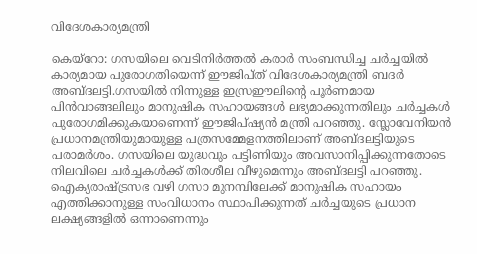വിദേശകാര്യമന്ത്രി

കെയ്റോ: ഗസയിലെ വെടിനിര്‍ത്തല്‍ കരാര്‍ സംബന്ധിച്ച ചര്‍ച്ചയില്‍ കാര്യമായ പുരോഗതിയെന്ന് ഈജിപ്ത് വിദേശകാര്യമന്ത്രി ബദര്‍ അബ്ദലട്ടി.ഗസയില്‍ നിന്നുള്ള ഇസ്രഈലിന്റെ പൂര്‍ണമായ പിന്‍വാങ്ങലിലും മാനുഷിക സഹായങ്ങള്‍ ലഭ്യമാക്കുന്നതിലും ചര്‍ച്ചകള്‍ പുരോഗമിക്കുകയാണെന്ന് ഈജിപ്ഷ്യന്‍ മന്ത്രി പറഞ്ഞു. സ്ലോവേനിയന്‍ പ്രധാനമന്ത്രിയുമായുള്ള പത്രസമ്മേളനത്തിലാണ് അബ്ദലട്ടിയുടെ പരാമര്‍ശം. ഗസയിലെ യുദ്ധവും പട്ടിണിയും അവസാനിപ്പിക്കുന്നതോടെ നിലവിലെ ചര്‍ച്ചകള്‍ക്ക് തിരശീല വീഴുമെന്നും അബ്ദലട്ടി പറഞ്ഞു. ഐക്യരാഷ്ട്രസഭ വഴി ഗസാ മുനമ്പിലേക്ക് മാനുഷിക സഹായം എത്തിക്കാനുള്ള സംവിധാനം സ്ഥാപിക്കുന്നത് ചര്‍ച്ചയുടെ പ്രധാന ലക്ഷ്യങ്ങളില്‍ ഒന്നാണെന്നും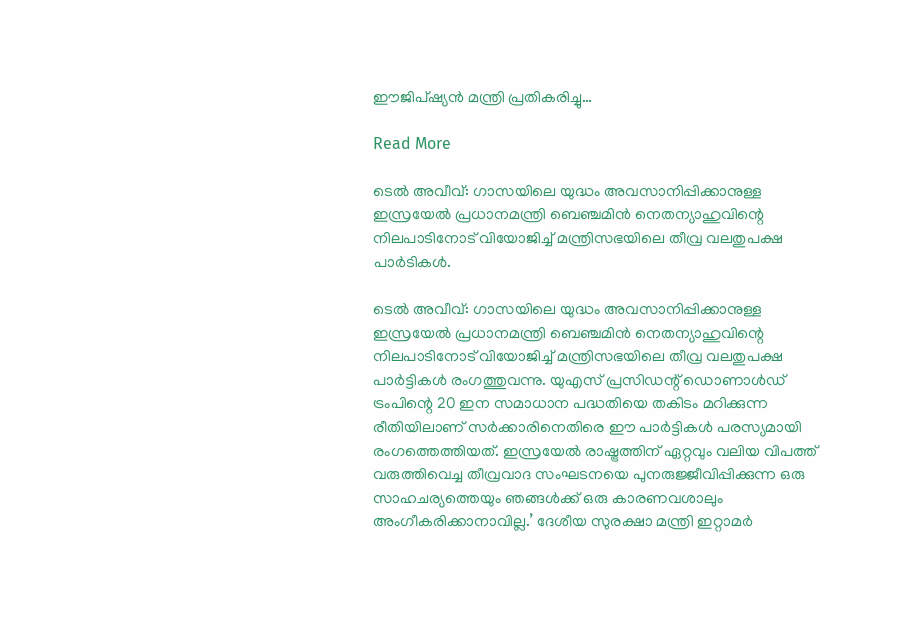ഈജിപ്ഷ്യന്‍ മന്ത്രി പ്രതികരിച്ചു…

Read More

ടെൽ അവീവ്: ഗാസയിലെ യുദ്ധം അവസാനിപ്പിക്കാനുള്ള ഇസ്രയേൽ പ്രധാനമന്ത്രി ബെഞ്ചമിൻ നെതന്യാഹുവിന്റെ നിലപാടിനോട് വിയോജിച്ച് മന്ത്രിസഭയിലെ തീവ്ര വലതുപക്ഷ പാർടികൾ.

ടെൽ അവീവ്: ഗാസയിലെ യുദ്ധം അവസാനിപ്പിക്കാനുള്ള ഇസ്രയേൽ പ്രധാനമന്ത്രി ബെഞ്ചമിൻ നെതന്യാഹുവിന്റെ നിലപാടിനോട് വിയോജിച്ച് മന്ത്രിസഭയിലെ തീവ്ര വലതുപക്ഷ പാർട്ടികൾ രംഗത്തുവന്നു. യുഎസ് പ്രസിഡന്റ് ഡൊണാൾഡ് ട്രംപിന്റെ 20 ഇന സമാധാന പദ്ധതിയെ തകിടം മറിക്കുന്ന രീതിയിലാണ് സർക്കാരിനെതിരെ ഈ പാർട്ടികൾ പരസ്യമായി രംഗത്തെത്തിയത്. ഇസ്രയേൽ രാഷ്ട്രത്തിന് ഏറ്റവും വലിയ വിപത്ത് വരുത്തിവെച്ച തീവ്രവാദ സംഘടനയെ പുനരുജ്ജീവിപ്പിക്കുന്ന ഒരു സാഹചര്യത്തെയും ഞങ്ങൾക്ക് ഒരു കാരണവശാലും അംഗീകരിക്കാനാവില്ല.’ ദേശീയ സുരക്ഷാ മന്ത്രി ഇറ്റാമർ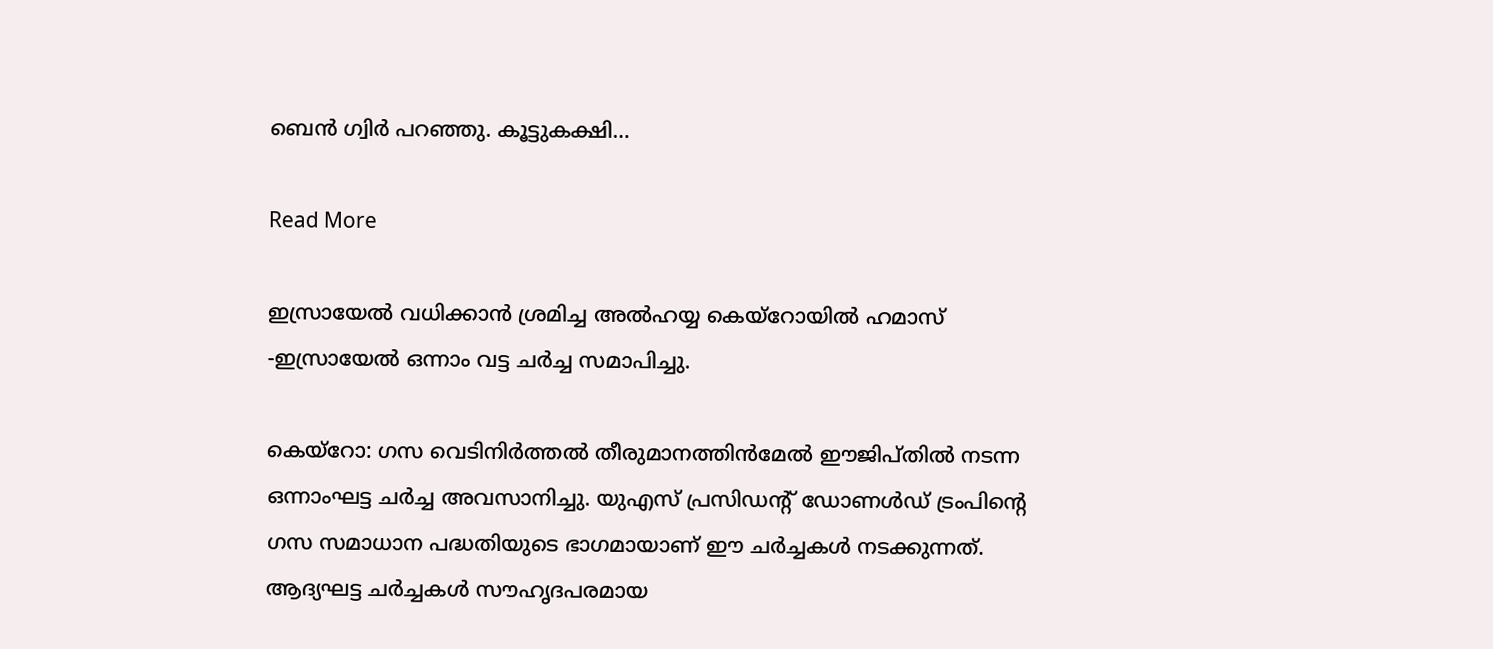ബെൻ ഗ്വിർ പറഞ്ഞു. കൂട്ടുകക്ഷി…

Read More

ഇസ്രായേൽ വധിക്കാൻ ശ്രമിച്ച അൽഹയ്യ കെയ്റോയിൽ ഹമാസ് -ഇസ്രായേൽ ഒന്നാം വട്ട ചർച്ച സമാപിച്ചു.

കെയ്‌റോ: ഗസ വെടിനിര്‍ത്തല്‍ തീരുമാനത്തിന്‍മേല്‍ ഈജിപ്തില്‍ നടന്ന ഒന്നാംഘട്ട ചര്‍ച്ച അവസാനിച്ചു. യുഎസ് പ്രസിഡന്റ് ഡോണള്‍ഡ് ട്രംപിന്റെ ഗസ സമാധാന പദ്ധതിയുടെ ഭാഗമായാണ് ഈ ചര്‍ച്ചകള്‍ നടക്കുന്നത്. ആദ്യഘട്ട ചര്‍ച്ചകള്‍ സൗഹൃദപരമായ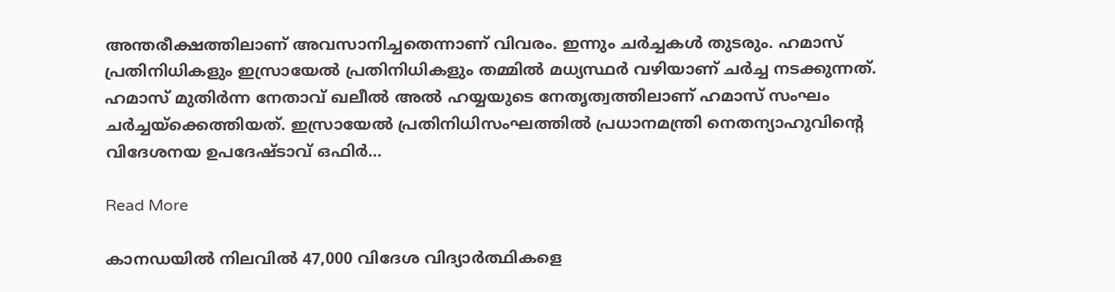അന്തരീക്ഷത്തിലാണ് അവസാനിച്ചതെന്നാണ് വിവരം. ഇന്നും ചര്‍ച്ചകള്‍ തുടരും. ഹമാസ് പ്രതിനിധികളും ഇസ്രായേല്‍ പ്രതിനിധികളും തമ്മില്‍ മധ്യസ്ഥര്‍ വഴിയാണ് ചര്‍ച്ച നടക്കുന്നത്. ഹമാസ് മുതിര്‍ന്ന നേതാവ് ഖലീല്‍ അല്‍ ഹയ്യയുടെ നേതൃത്വത്തിലാണ് ഹമാസ് സംഘം ചര്‍ച്ചയ്‌ക്കെത്തിയത്. ഇസ്രായേല്‍ പ്രതിനിധിസംഘത്തില്‍ പ്രധാനമന്ത്രി നെതന്യാഹുവിന്റെ വിദേശനയ ഉപദേഷ്ടാവ് ഒഫിര്‍…

Read More

കാനഡയില്‍ നിലവില്‍ 47,000 വിദേശ വിദ്യാർത്ഥികളെ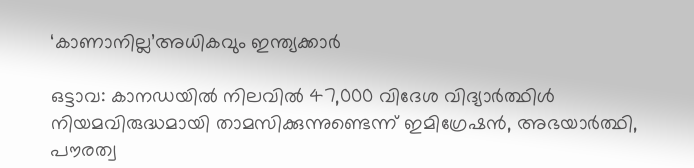‘കാണാനില്ല’അധികവും ഇന്ത്യക്കാർ

ഒട്ടാവ: കാനഡയില്‍ നിലവില്‍ 47,000 വിദേശ വിദ്യാർത്ഥിള്‍ നിയമവിരുദ്ധമായി താമസിക്കുന്നുണ്ടെന്ന് ഇമിഗ്രേഷൻ, അഭയാർത്ഥി, പൗരത്വ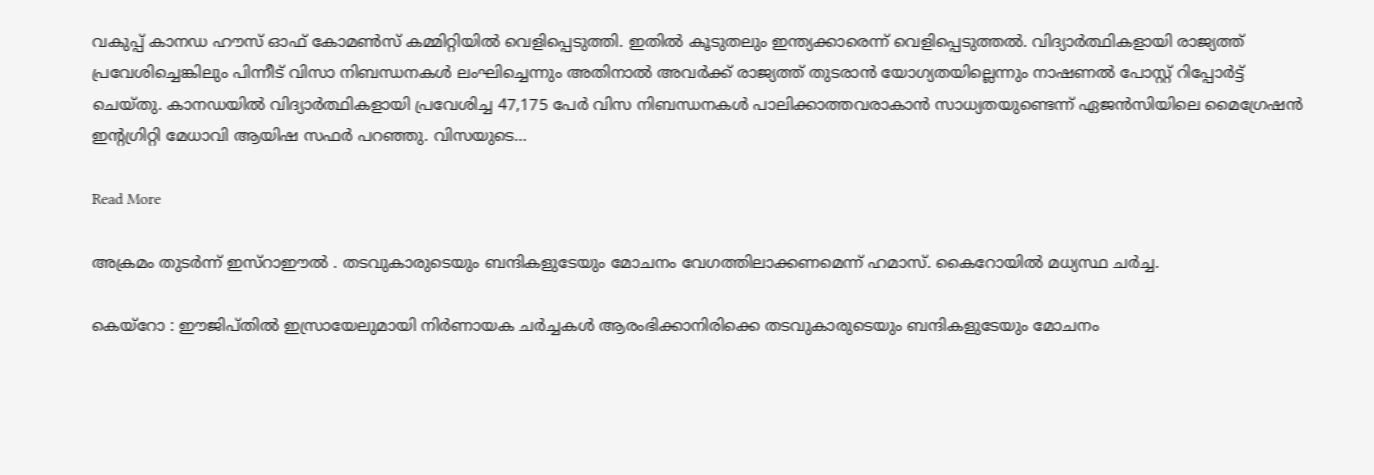വകുപ്പ് കാനഡ ഹൗസ് ഓഫ് കോമണ്‍സ് കമ്മിറ്റിയില്‍ വെളിപ്പെടുത്തി. ഇതിൽ കൂടുതലും ഇന്ത്യക്കാരെന്ന് വെളിപ്പെടുത്തൽ. വിദ്യാർത്ഥികളായി രാജ്യത്ത് പ്രവേശിച്ചെങ്കിലും പിന്നീട് വിസാ നിബന്ധനകള്‍ ലംഘിച്ചെന്നും അതിനാല്‍ അവർക്ക് രാജ്യത്ത് തുടരാൻ യോഗ്യതയില്ലെന്നും നാഷണല്‍ പോസ്റ്റ് റിപ്പോർട്ട് ചെയ്തു. കാനഡയില്‍ വിദ്യാർത്ഥികളായി പ്രവേശിച്ച 47,175 പേർ വിസ നിബന്ധനകള്‍ പാലിക്കാത്തവരാകാൻ സാധ്യതയുണ്ടെന്ന് ഏജൻസിയിലെ മൈഗ്രേഷൻ ഇന്റഗ്രിറ്റി മേധാവി ആയിഷ സഫർ പറഞ്ഞു. വിസയുടെ…

Read More

അക്രമം തുടർന്ന് ഇസ്റാഈൽ . തടവുകാരുടെയും ബന്ദികളുടേയും മോചനം വേഗത്തിലാക്കണമെന്ന് ഹമാസ്. കൈറോയിൽ മധ്യസ്ഥ ചർച്ച.

കെയ്റോ : ഈജിപ്തില്‍ ഇസ്രായേലുമായി നിര്‍ണായക ചര്‍ച്ചകള്‍ ആരംഭിക്കാനിരിക്കെ തടവുകാരുടെയും ബന്ദികളുടേയും മോചനം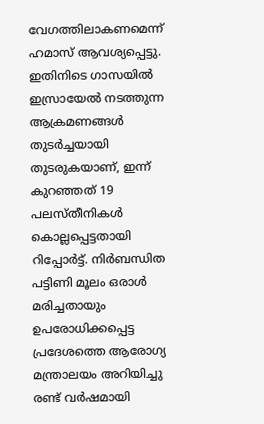വേഗത്തിലാകണമെന്ന് ഹമാസ് ആവശ്യപ്പെട്ടു. ഇതിനിടെ ഗാസയിൽ ഇസ്രായേൽ നടത്തുന്ന ആക്രമണങ്ങൾ തുടർച്ചയായി തുടരുകയാണ്, ഇന്ന് കുറഞ്ഞത് 19 പലസ്തീനികൾ കൊല്ലപ്പെട്ടതായി റിപ്പോർട്ട്. നിർബന്ധിത പട്ടിണി മൂലം ഒരാൾ മരിച്ചതായും ഉപരോധിക്കപ്പെട്ട പ്രദേശത്തെ ആരോഗ്യ മന്ത്രാലയം അറിയിച്ചു രണ്ട് വര്‍ഷമായി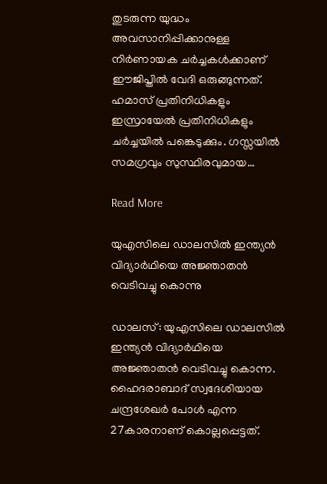തുടരുന്ന യുദ്ധം അവസാനിപ്പിക്കാനുള്ള നിര്‍ണായക ചര്‍ച്ചകള്‍ക്കാണ് ഈജിപ്തില്‍ വേദി ഒരുങ്ങുന്നത്. ഹമാസ് പ്രതിനിധികളും ഇസ്രായേല്‍ പ്രതിനിധികളും ചര്‍ച്ചയില്‍ പങ്കെടുക്കും. ഗസ്സയില്‍ സമഗ്രവും സുസ്ഥിരവുമായ…

Read More

യുഎസിലെ ഡാലസില്‍ ഇന്ത്യന്‍ വിദ്യാര്‍ഥിയെ അജ്ഞാതന്‍ വെടിവച്ചു കൊന്നു

ഡാലസ്: യുഎസിലെ ഡാലസില്‍ ഇന്ത്യന്‍ വിദ്യാര്‍ഥിയെ അജ്ഞാതന്‍ വെടിവച്ചു കൊന്ന. ഹൈദരാബാദ് സ്വദേശിയായ ചന്ദ്രശേഖര്‍ പോള്‍ എന്ന 27കാരനാണ് കൊല്ലപ്പെട്ടത്.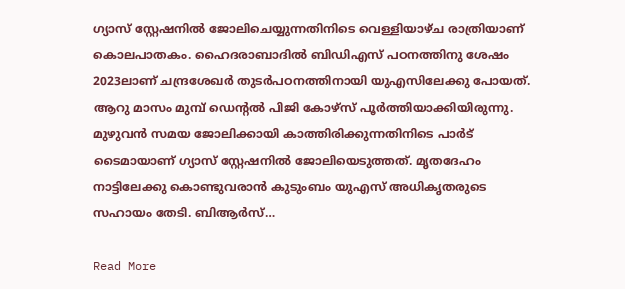ഗ്യാസ് സ്റ്റേഷനില്‍ ജോലിചെയ്യുന്നതിനിടെ വെള്ളിയാഴ്ച രാത്രിയാണ് കൊലപാതകം. ഹൈദരാബാദില്‍ ബിഡിഎസ് പഠനത്തിനു ശേഷം 2023ലാണ് ചന്ദ്രശേഖര്‍ തുടര്‍പഠനത്തിനായി യുഎസിലേക്കു പോയത്. ആറു മാസം മുമ്പ് ഡെന്റല്‍ പിജി കോഴ്‌സ് പൂര്‍ത്തിയാക്കിയിരുന്നു. മുഴുവന്‍ സമയ ജോലിക്കായി കാത്തിരിക്കുന്നതിനിടെ പാര്‍ട് ടൈമായാണ് ഗ്യാസ് സ്റ്റേഷനില്‍ ജോലിയെടുത്തത്. മൃതദേഹം നാട്ടിലേക്കു കൊണ്ടുവരാന്‍ കുടുംബം യുഎസ് അധികൃതരുടെ സഹായം തേടി. ബിആര്‍സ്…

Read More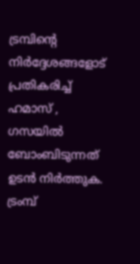ട്രമ്പിൻ്റെ നിർദ്ദേശങ്ങളോട് പ്രതികരിച്ച് ഹമാസ് , ഗസയിൽ ബോംബിടുന്നത് ഉടൻ നിർത്തുക. ട്രംമ്പ്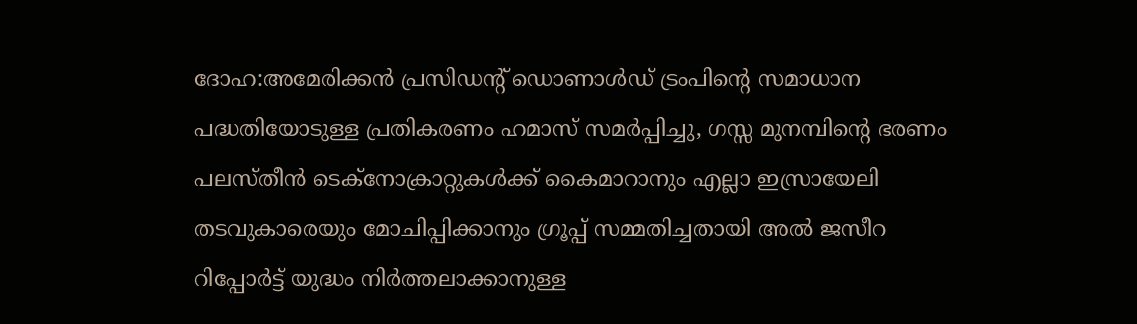ദോഹ:അമേരിക്കൻ പ്രസിഡന്റ് ഡൊണാൾഡ് ട്രംപിന്റെ സമാധാന പദ്ധതിയോടുള്ള പ്രതികരണം ഹമാസ് സമർപ്പിച്ചു, ഗസ്സ മുനമ്പിൻ്റെ ഭരണം പലസ്തീൻ ടെക്നോക്രാറ്റുകൾക്ക് കൈമാറാനും എല്ലാ ഇസ്രായേലി തടവുകാരെയും മോചിപ്പിക്കാനും ഗ്രൂപ്പ് സമ്മതിച്ചതായി അൽ ജസീറ റിപ്പോർട്ട് യുദ്ധം നിർത്തലാക്കാനുള്ള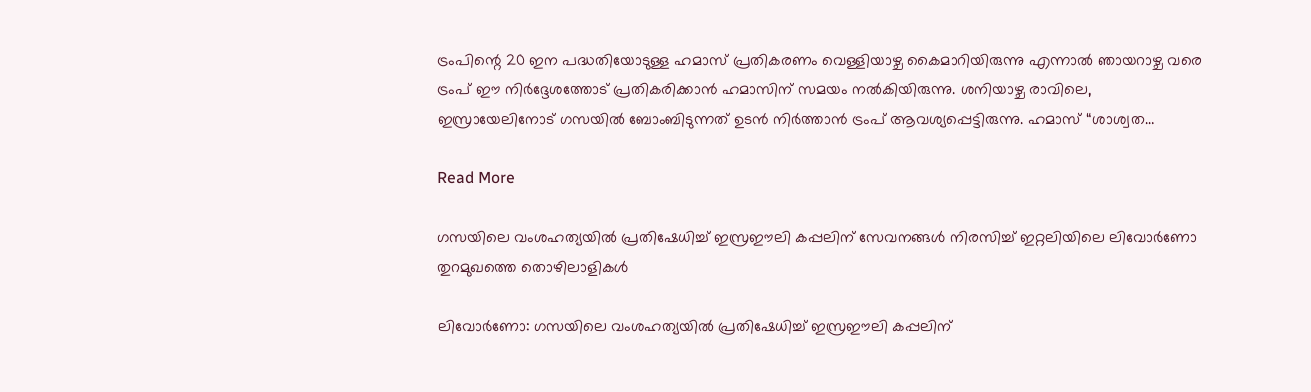ട്രംപിന്റെ 20 ഇന പദ്ധതിയോടുള്ള ഹമാസ് പ്രതികരണം വെള്ളിയാഴ്ച കൈമാറിയിരുന്നു എന്നാൽ ഞായറാഴ്ച വരെ ട്രംപ് ഈ നിർദ്ദേശത്തോട് പ്രതികരിക്കാൻ ഹമാസിന് സമയം നൽകിയിരുന്നു. ശനിയാഴ്ച രാവിലെ, ഇസ്രായേലിനോട് ഗസയിൽ ബോംബിടുന്നത് ഉടൻ നിർത്താൻ ട്രംപ് ആവശ്യപ്പെട്ടിരുന്നു. ഹമാസ് “ശാശ്വത…

Read More

ഗസയിലെ വംശഹത്യയില്‍ പ്രതിഷേധിച്ച് ഇസ്രഈലി കപ്പലിന് സേവനങ്ങള്‍ നിരസിച്ച് ഇറ്റലിയിലെ ലിവോര്‍ണോ തുറമുഖത്തെ തൊഴിലാളികള്‍

ലിവോര്‍ണോ: ഗസയിലെ വംശഹത്യയില്‍ പ്രതിഷേധിച്ച് ഇസ്രഈലി കപ്പലിന്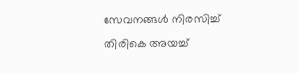സേവനങ്ങള്‍ നിരസിച്ച് തിരികെ അയച്ച്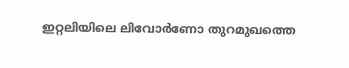ഇറ്റലിയിലെ ലിവോര്‍ണോ തുറമുഖത്തെ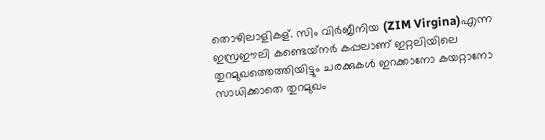തൊഴിലാളികള്. സിം വിര്‍ജീനിയ (ZIM Virgina)എന്ന ഇസ്രഈലി കണ്ടെയ്‌നര്‍ കപ്പലാണ് ഇറ്റലിയിലെ തുറമുഖത്തെത്തിയിട്ടും ചരക്കുകള്‍ ഇറക്കാനോ കയറ്റാനോ സാധിക്കാതെ തുറമുഖം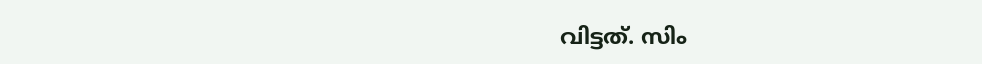വിട്ടത്. സിം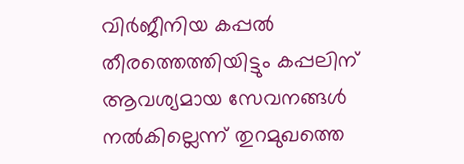വിര്‍ജീനിയ കപ്പല്‍ തീരത്തെത്തിയിട്ടും കപ്പലിന് ആവശ്യമായ സേവനങ്ങള്‍ നല്‍കില്ലെന്ന് തുറമുഖത്തെ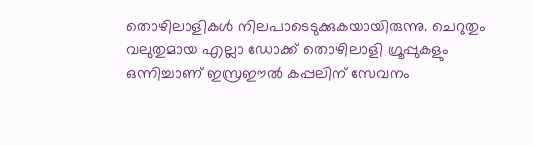തൊഴിലാളികള്‍ നിലപാടെടുക്കുകയായിരുന്നു. ചെറുതും വലുതുമായ എല്ലാ ഡോക്ക് തൊഴിലാളി ഗ്രൂപ്പുകളും ഒന്നിച്ചാണ് ഇസ്രഈല്‍ കപ്പലിന് സേവനം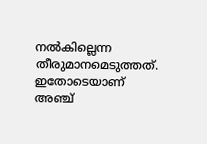നല്‍കില്ലെന്ന തീരുമാനമെടുത്തത്. ഇതോടെയാണ് അഞ്ച്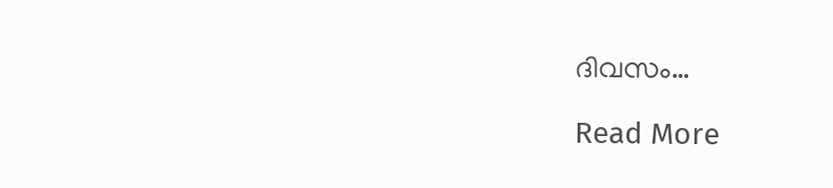ദിവസം…

Read More